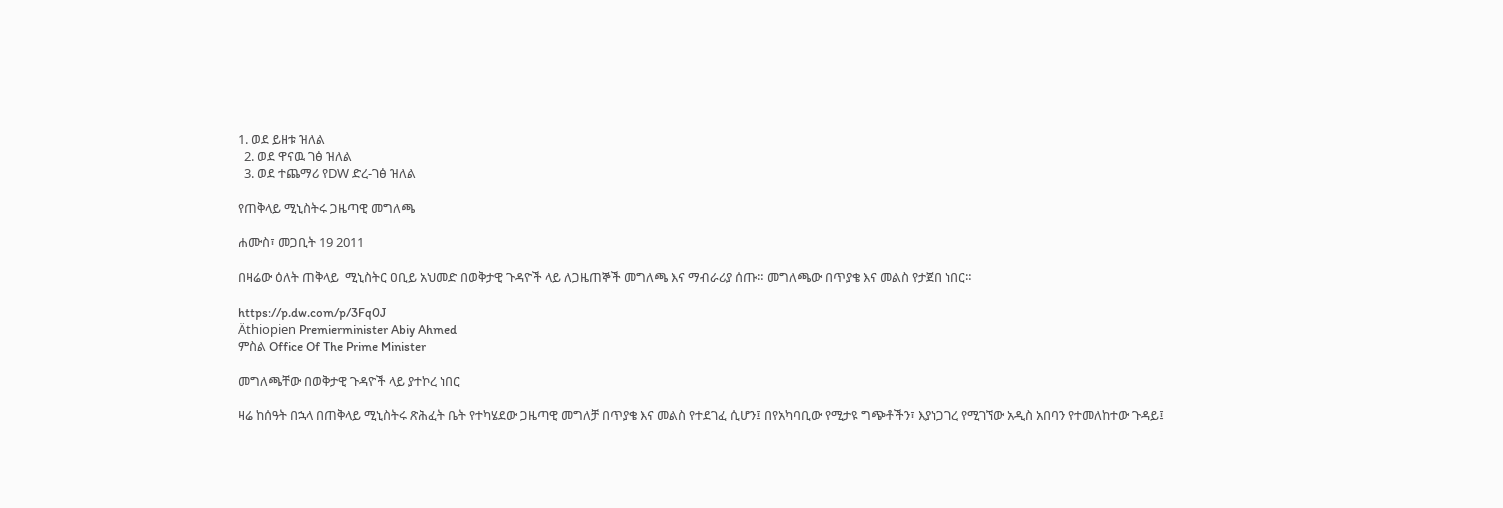1. ወደ ይዘቱ ዝለል
  2. ወደ ዋናዉ ገፅ ዝለል
  3. ወደ ተጨማሪ የDW ድረ-ገፅ ዝለል

የጠቅላይ ሚኒስትሩ ጋዜጣዊ መግለጫ

ሐሙስ፣ መጋቢት 19 2011

በዛሬው ዕለት ጠቅላይ  ሚኒስትር ዐቢይ አህመድ በወቅታዊ ጉዳዮች ላይ ለጋዜጠኞች መግለጫ እና ማብራሪያ ሰጡ። መግለጫው በጥያቄ እና መልስ የታጀበ ነበር።

https://p.dw.com/p/3Fq0J
Äthiopien Premierminister Abiy Ahmed
ምስል Office Of The Prime Minister

መግለጫቸው በወቅታዊ ጉዳዮች ላይ ያተኮረ ነበር

ዛሬ ከሰዓት በኋላ በጠቅላይ ሚኒስትሩ ጽሕፈት ቤት የተካሄደው ጋዜጣዊ መግለቻ በጥያቄ እና መልስ የተደገፈ ሲሆን፤ በየአካባቢው የሚታዩ ግጭቶችን፣ እያነጋገረ የሚገኘው አዲስ አበባን የተመለከተው ጉዳይ፤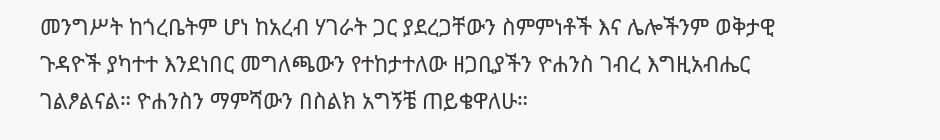መንግሥት ከጎረቤትም ሆነ ከአረብ ሃገራት ጋር ያደረጋቸውን ስምምነቶች እና ሌሎችንም ወቅታዊ ጉዳዮች ያካተተ እንደነበር መግለጫውን የተከታተለው ዘጋቢያችን ዮሐንስ ገብረ እግዚአብሔር ገልፆልናል። ዮሐንስን ማምሻውን በስልክ አግኝቼ ጠይቄዋለሁ።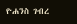ዮሐንስ ገብረ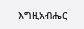እግዚአብሔር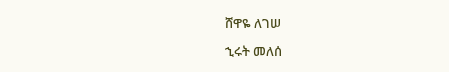ሸዋዬ ለገሠ

ኂሩት መለሰ